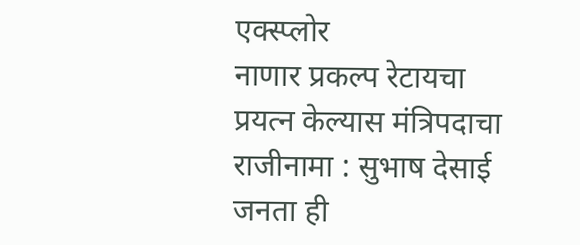एक्स्प्लोर
नाणार प्रकल्प रेटायचा प्रयत्न केल्यास मंत्रिपदाचा राजीनामा : सुभाष देसाई
जनता ही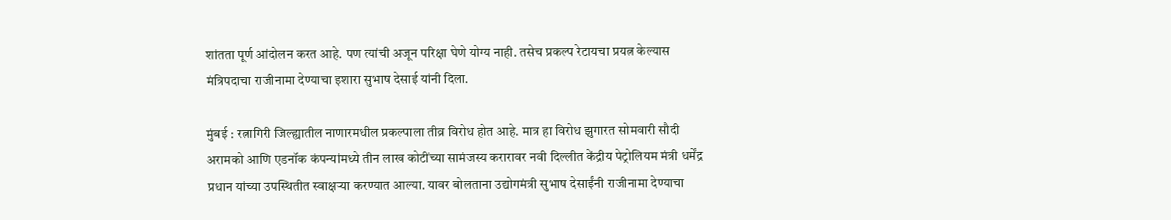शांतता पूर्ण आंदोलन करत आहे. पण त्यांची अजून परिक्षा घेणे योग्य नाही. तसेच प्रकल्प रेटायचा प्रयत्न केल्यास मंत्रिपदाचा राजीनामा देण्याचा इशारा सुभाष देसाई यांनी दिला.

मुंबई : रत्नागिरी जिल्ह्यातील नाणारमधील प्रकल्पाला तीव्र विरोध होत आहे. मात्र हा विरोध झुगारत सोमवारी सौदी अरामको आणि एडनॉक कंपन्यांमध्ये तीन लाख कोटींच्या सामंजस्य करारावर नवी दिल्लीत केंद्रीय पेट्रोलियम मंत्री धर्मेंद्र प्रधान यांच्या उपस्थितीत स्वाक्षऱ्या करण्यात आल्या. यावर बोलताना उद्योगमंत्री सुभाष देसाईंनी राजीनामा देण्याचा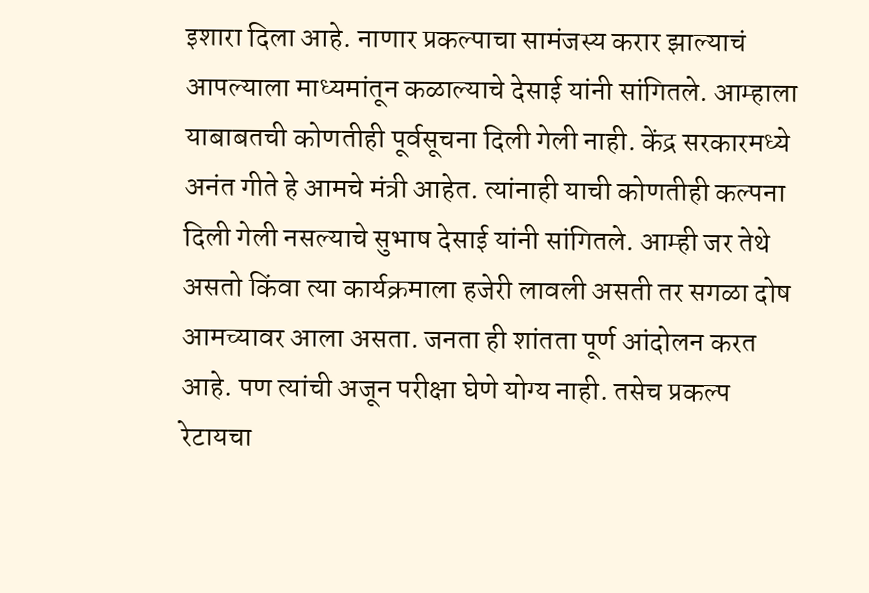इशारा दिला आहे. नाणार प्रकल्पाचा सामंजस्य करार झाल्याचं आपल्याला माध्यमांतून कळाल्याचे देसाई यांनी सांगितले. आम्हाला याबाबतची कोणतीही पूर्वसूचना दिली गेली नाही. केंद्र सरकारमध्ये अनंत गीते हे आमचे मंत्री आहेत. त्यांनाही याची कोणतीही कल्पना दिली गेली नसल्याचे सुभाष देसाई यांनी सांगितले. आम्ही जर तेथे असतो किंवा त्या कार्यक्रमाला हजेरी लावली असती तर सगळा दोष आमच्यावर आला असता. जनता ही शांतता पूर्ण आंदोलन करत आहे. पण त्यांची अजून परीक्षा घेणे योग्य नाही. तसेच प्रकल्प रेटायचा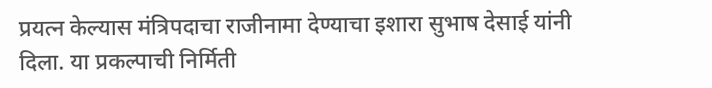प्रयत्न केल्यास मंत्रिपदाचा राजीनामा देण्याचा इशारा सुभाष देसाई यांनी दिला. या प्रकल्पाची निर्मिती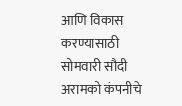आणि विकास करण्यासाठी सोमवारी सौदी अरामको कंपनीचे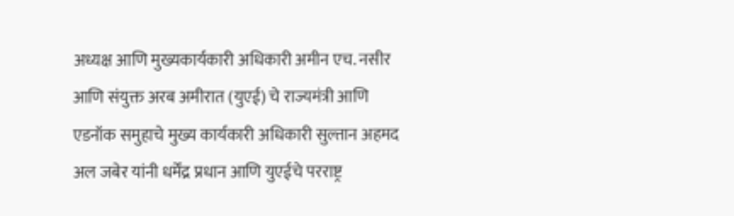अध्यक्ष आणि मुख्यकार्यकारी अधिकारी अमीन एच. नसीर आणि संयुक्त अरब अमीरात (युएई) चे राज्यमंत्री आणि एडनॉक समुहाचे मुख्य कार्यकारी अधिकारी सुल्तान अहमद अल जबेर यांनी धर्मेंद्र प्रधान आणि युएईचे परराष्ट्र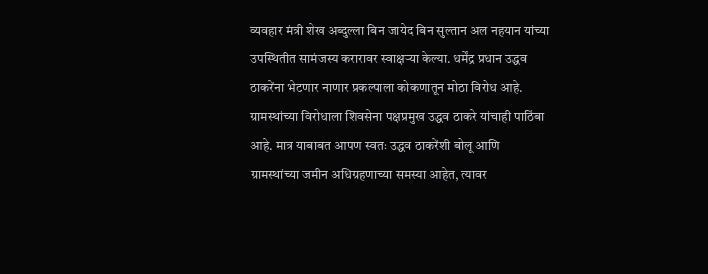व्यवहार मंत्री शेख अब्दुल्ला बिन जायेद बिन सुल्तान अल नहयान यांच्या उपस्थितीत सामंजस्य करारावर स्वाक्षऱ्या केल्या. धर्मेंद्र प्रधान उद्धव ठाकरेंना भेटणार नाणार प्रकल्पाला कोकणातून मोठा विरोध आहे. ग्रामस्थांच्या विरोधाला शिवसेना पक्षप्रमुख उद्धव ठाकरे यांचाही पाठिंबा आहे. मात्र याबाबत आपण स्वतः उद्धव ठाकरेंशी बोलू आणि ग्रामस्थांच्या जमीन अधिग्रहणाच्या समस्या आहेत, त्यावर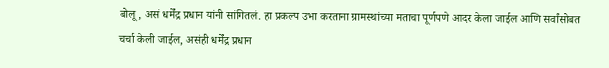बोलू, असं धर्मेंद्र प्रधान यांनी सांगितलं. हा प्रकल्प उभा करताना ग्रामस्थांच्या मताचा पूर्णपणे आदर केला जाईल आणि सर्वांसोबत चर्चा केली जाईल, असंही धर्मेंद्र प्रधान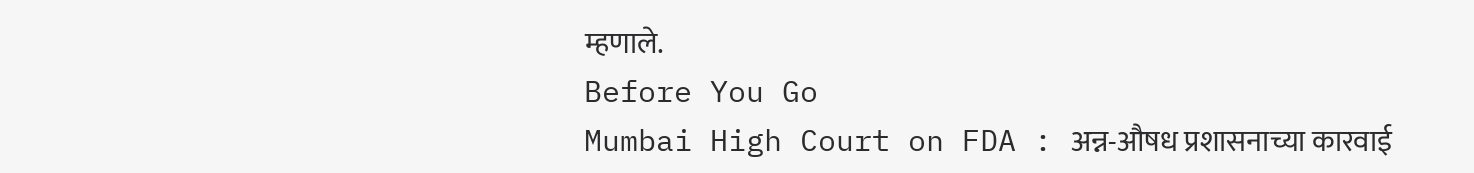म्हणाले.
Before You Go
Mumbai High Court on FDA : अन्न-औषध प्रशासनाच्या कारवाई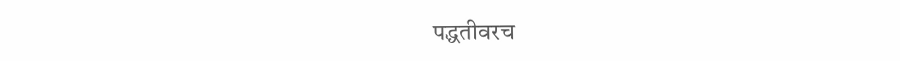पद्धतीवरच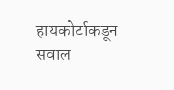हायकोर्टाकडून सवाल